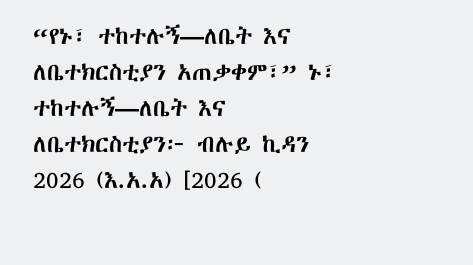“የኑ፣ ተከተሉኝ—ለቤት እና ለቤተክርስቲያን አጠቃቀም፣” ኑ፣ ተከተሉኝ—ለቤት እና ለቤተክርስቲያን፦ ብሉይ ኪዳን 2026 (እ.አ.አ) [2026 (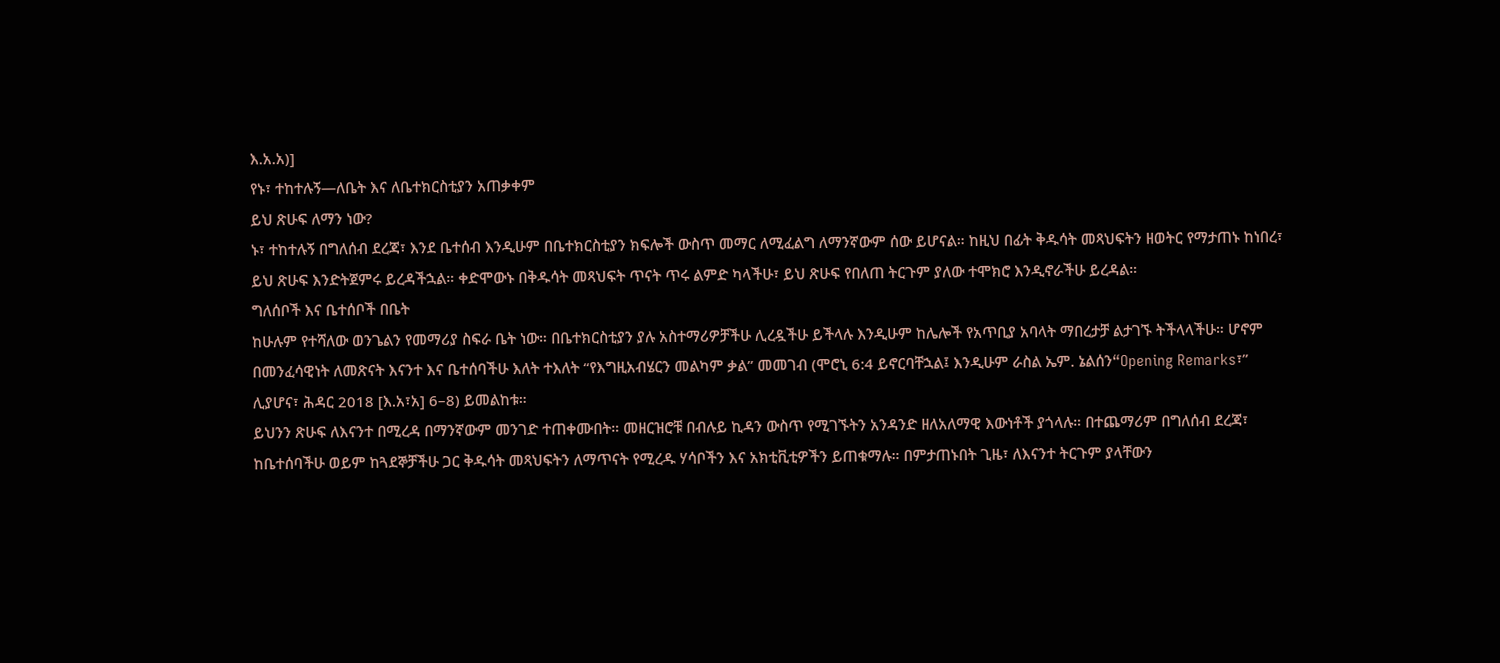እ.አ.አ)]
የኑ፣ ተከተሉኝ—ለቤት እና ለቤተክርስቲያን አጠቃቀም
ይህ ጽሁፍ ለማን ነው?
ኑ፣ ተከተሉኝ በግለሰብ ደረጃ፣ እንደ ቤተሰብ እንዲሁም በቤተክርስቲያን ክፍሎች ውስጥ መማር ለሚፈልግ ለማንኛውም ሰው ይሆናል። ከዚህ በፊት ቅዱሳት መጻህፍትን ዘወትር የማታጠኑ ከነበረ፣ ይህ ጽሁፍ እንድትጀምሩ ይረዳችኋል። ቀድሞውኑ በቅዱሳት መጻህፍት ጥናት ጥሩ ልምድ ካላችሁ፣ ይህ ጽሁፍ የበለጠ ትርጉም ያለው ተሞክሮ እንዲኖራችሁ ይረዳል።
ግለሰቦች እና ቤተሰቦች በቤት
ከሁሉም የተሻለው ወንጌልን የመማሪያ ስፍራ ቤት ነው። በቤተክርስቲያን ያሉ አስተማሪዎቻችሁ ሊረዷችሁ ይችላሉ እንዲሁም ከሌሎች የአጥቢያ አባላት ማበረታቻ ልታገኙ ትችላላችሁ። ሆኖም በመንፈሳዊነት ለመጽናት እናንተ እና ቤተሰባችሁ እለት ተእለት “የእግዚአብሄርን መልካም ቃል” መመገብ (ሞሮኒ 6:4 ይኖርባቸኋል፤ እንዲሁም ራስል ኤም. ኔልሰን“Opening Remarks፣” ሊያሆና፣ ሕዳር 2018 [እ.አ፣አ] 6–8) ይመልከቱ።
ይህንን ጽሁፍ ለእናንተ በሚረዳ በማንኛውም መንገድ ተጠቀሙበት። መዘርዝሮቹ በብሉይ ኪዳን ውስጥ የሚገኙትን አንዳንድ ዘለአለማዊ እውነቶች ያጎላሉ። በተጨማሪም በግለሰብ ደረጃ፣ ከቤተሰባችሁ ወይም ከጓደኞቻችሁ ጋር ቅዱሳት መጻህፍትን ለማጥናት የሚረዱ ሃሳቦችን እና አክቲቪቲዎችን ይጠቁማሉ። በምታጠኑበት ጊዜ፣ ለእናንተ ትርጉም ያላቸውን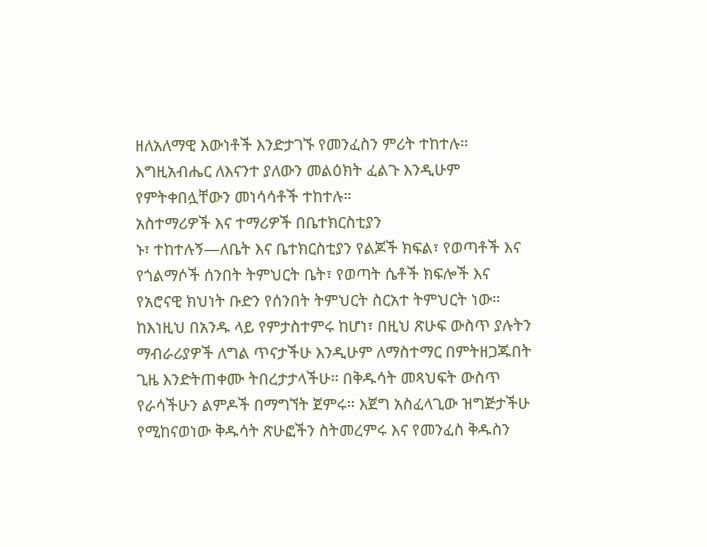ዘለአለማዊ እውነቶች እንድታገኙ የመንፈስን ምሪት ተከተሉ። እግዚአብሔር ለእናንተ ያለውን መልዕክት ፈልጉ እንዲሁም የምትቀበሏቸውን መነሳሳቶች ተከተሉ።
አስተማሪዎች እና ተማሪዎች በቤተክርስቲያን
ኑ፣ ተከተሉኝ—ለቤት እና ቤተክርስቲያን የልጆች ክፍል፣ የወጣቶች እና የጎልማሶች ሰንበት ትምህርት ቤት፣ የወጣት ሴቶች ክፍሎች እና የአሮናዊ ክህነት ቡድን የሰንበት ትምህርት ስርአተ ትምህርት ነው። ከእነዚህ በአንዱ ላይ የምታስተምሩ ከሆነ፣ በዚህ ጽሁፍ ውስጥ ያሉትን ማብራሪያዎች ለግል ጥናታችሁ እንዲሁም ለማስተማር በምትዘጋጁበት ጊዜ እንድትጠቀሙ ትበረታታላችሁ። በቅዱሳት መጻህፍት ውስጥ የራሳችሁን ልምዶች በማግኘት ጀምሩ። እጀግ አስፈላጊው ዝግጅታችሁ የሚከናወነው ቅዱሳት ጽሁፎችን ስትመረምሩ እና የመንፈስ ቅዱስን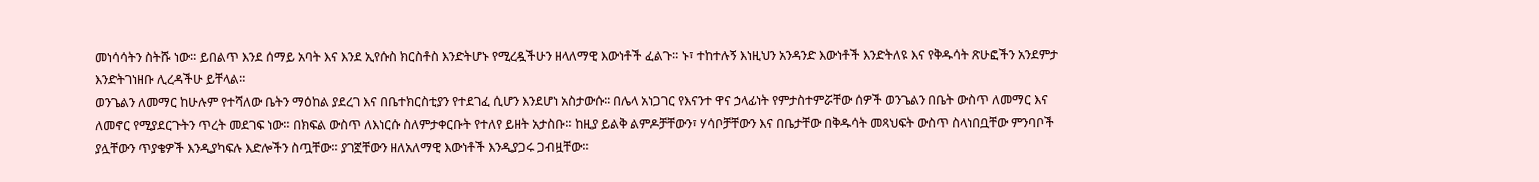መነሳሳትን ስትሹ ነው። ይበልጥ እንደ ሰማይ አባት እና እንደ ኢየሱስ ክርስቶስ እንድትሆኑ የሚረዷችሁን ዘላለማዊ እውነቶች ፈልጉ። ኑ፣ ተከተሉኝ እነዚህን አንዳንድ እውነቶች እንድትለዩ እና የቅዱሳት ጽሁፎችን አንደምታ እንድትገነዘቡ ሊረዳችሁ ይቸላል።
ወንጌልን ለመማር ከሁሉም የተሻለው ቤትን ማዕከል ያደረገ እና በቤተክርስቲያን የተደገፈ ሲሆን እንደሆነ አስታውሱ፡፡ በሌላ አነጋገር የእናንተ ዋና ኃላፊነት የምታስተምሯቸው ሰዎች ወንጌልን በቤት ውስጥ ለመማር እና ለመኖር የሚያደርጉትን ጥረት መደገፍ ነው። በክፍል ውስጥ ለእነርሱ ስለምታቀርቡት የተለየ ይዘት አታስቡ። ከዚያ ይልቅ ልምዶቻቸውን፣ ሃሳቦቻቸውን እና በቤታቸው በቅዱሳት መጻህፍት ውስጥ ስላነበቧቸው ምንባቦች ያሏቸውን ጥያቄዎች እንዲያካፍሉ እድሎችን ስጧቸው። ያገኟቸውን ዘለአለማዊ እውነቶች እንዲያጋሩ ጋብዟቸው።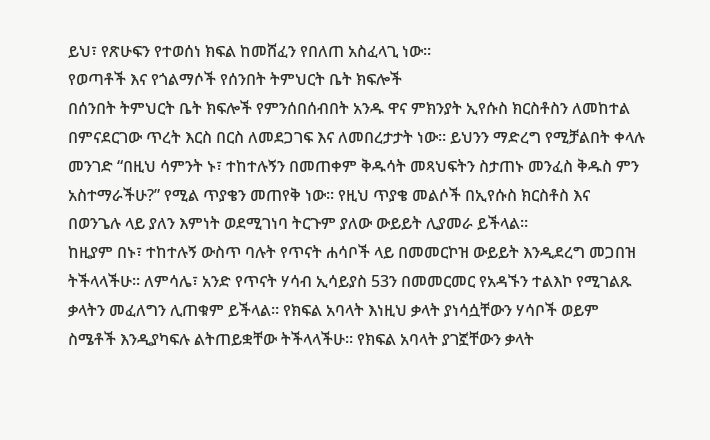ይህ፣ የጽሁፍን የተወሰነ ክፍል ከመሸፈን የበለጠ አስፈላጊ ነው።
የወጣቶች እና የጎልማሶች የሰንበት ትምህርት ቤት ክፍሎች
በሰንበት ትምህርት ቤት ክፍሎች የምንሰበሰብበት አንዱ ዋና ምክንያት ኢየሱስ ክርስቶስን ለመከተል በምናደርገው ጥረት እርስ በርስ ለመደጋገፍ እና ለመበረታታት ነው። ይህንን ማድረግ የሚቻልበት ቀላሉ መንገድ “በዚህ ሳምንት ኑ፣ ተከተሉኝን በመጠቀም ቅዱሳት መጻህፍትን ስታጠኑ መንፈስ ቅዱስ ምን አስተማራችሁ?” የሚል ጥያቄን መጠየቅ ነው። የዚህ ጥያቄ መልሶች በኢየሱስ ክርስቶስ እና በወንጌሉ ላይ ያለን እምነት ወደሚገነባ ትርጉም ያለው ውይይት ሊያመራ ይችላል።
ከዚያም በኑ፣ ተከተሉኝ ውስጥ ባሉት የጥናት ሐሳቦች ላይ በመመርኮዝ ውይይት እንዲደረግ መጋበዝ ትችላላችሁ። ለምሳሌ፣ አንድ የጥናት ሃሳብ ኢሳይያስ 53ን በመመርመር የአዳኙን ተልእኮ የሚገልጹ ቃላትን መፈለግን ሊጠቁም ይችላል። የክፍል አባላት እነዚህ ቃላት ያነሳሷቸውን ሃሳቦች ወይም ስሜቶች እንዲያካፍሉ ልትጠይቋቸው ትችላላችሁ። የክፍል አባላት ያገኟቸውን ቃላት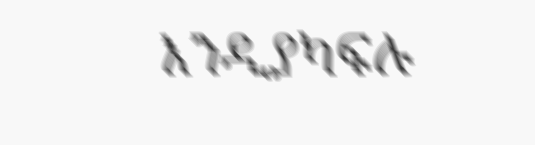እንዲያካፍሉ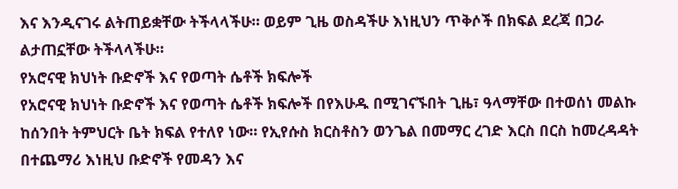እና እንዲናገሩ ልትጠይቋቸው ትችላላችሁ። ወይም ጊዜ ወስዳችሁ እነዚህን ጥቅሶች በክፍል ደረጃ በጋራ ልታጠኗቸው ትችላላችሁ።
የአሮናዊ ክህነት ቡድኖች እና የወጣት ሴቶች ክፍሎች
የአሮናዊ ክህነት ቡድኖች እና የወጣት ሴቶች ክፍሎች በየእሁዱ በሚገናኙበት ጊዜ፣ ዓላማቸው በተወሰነ መልኩ ከሰንበት ትምህርት ቤት ክፍል የተለየ ነው። የኢየሱስ ክርስቶስን ወንጌል በመማር ረገድ እርስ በርስ ከመረዳዳት በተጨማሪ እነዚህ ቡድኖች የመዳን እና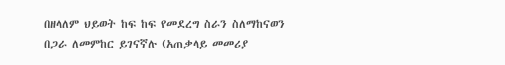በዘላለም ህይወት ከፍ ከፍ የመደረግ ስራን ስለማከናወን በጋራ ለመምከር ይገናኛሉ (አጠቃላይ መመሪያ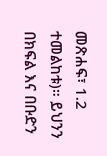መጽሐፍ፣ 1.2 ተመልከቱ)። ይህንን በክፍል እና በቡድን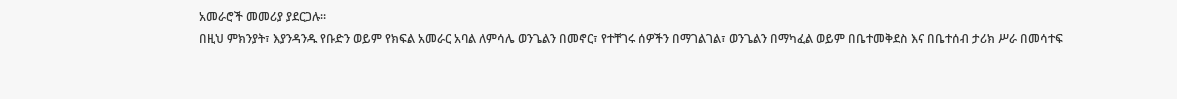አመራሮች መመሪያ ያደርጋሉ።
በዚህ ምክንያት፣ እያንዳንዱ የቡድን ወይም የክፍል አመራር አባል ለምሳሌ ወንጌልን በመኖር፣ የተቸገሩ ሰዎችን በማገልገል፣ ወንጌልን በማካፈል ወይም በቤተመቅደስ እና በቤተሰብ ታሪክ ሥራ በመሳተፍ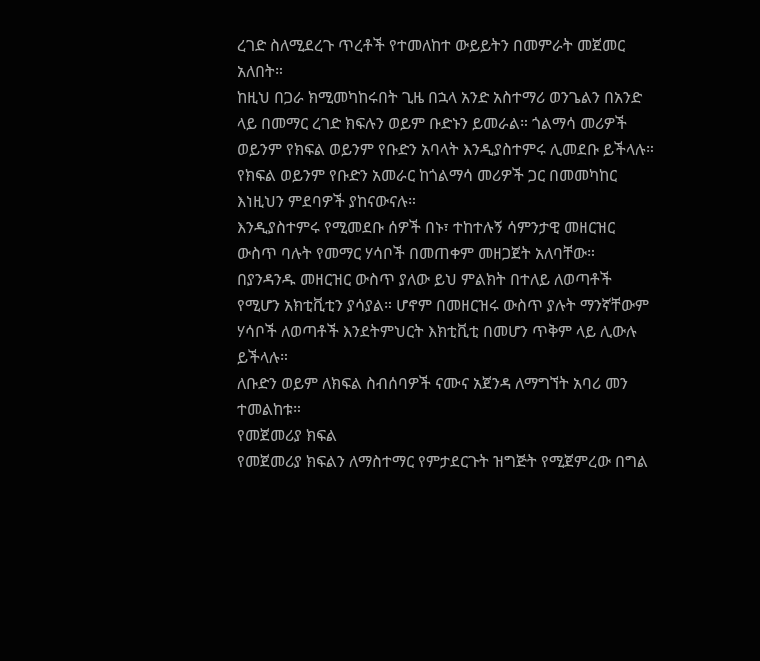ረገድ ስለሚደረጉ ጥረቶች የተመለከተ ውይይትን በመምራት መጀመር አለበት።
ከዚህ በጋራ ክሚመካከሩበት ጊዜ በኋላ አንድ አስተማሪ ወንጌልን በአንድ ላይ በመማር ረገድ ክፍሉን ወይም ቡድኑን ይመራል። ጎልማሳ መሪዎች ወይንም የክፍል ወይንም የቡድን አባላት እንዲያስተምሩ ሊመደቡ ይችላሉ። የክፍል ወይንም የቡድን አመራር ከጎልማሳ መሪዎች ጋር በመመካከር እነዚህን ምደባዎች ያከናውናሉ።
እንዲያስተምሩ የሚመደቡ ሰዎች በኑ፣ ተከተሉኝ ሳምንታዊ መዘርዝር ውስጥ ባሉት የመማር ሃሳቦች በመጠቀም መዘጋጀት አለባቸው። በያንዳንዱ መዘርዝር ውስጥ ያለው ይህ ምልክት በተለይ ለወጣቶች የሚሆን አክቲቪቲን ያሳያል። ሆኖም በመዘርዝሩ ውስጥ ያሉት ማንኛቸውም ሃሳቦች ለወጣቶች እንደትምህርት እክቲቪቲ በመሆን ጥቅም ላይ ሊውሉ ይችላሉ።
ለቡድን ወይም ለክፍል ስብሰባዎች ናሙና አጀንዳ ለማግኘት አባሪ መን ተመልከቱ።
የመጀመሪያ ክፍል
የመጀመሪያ ክፍልን ለማስተማር የምታደርጉት ዝግጅት የሚጀምረው በግል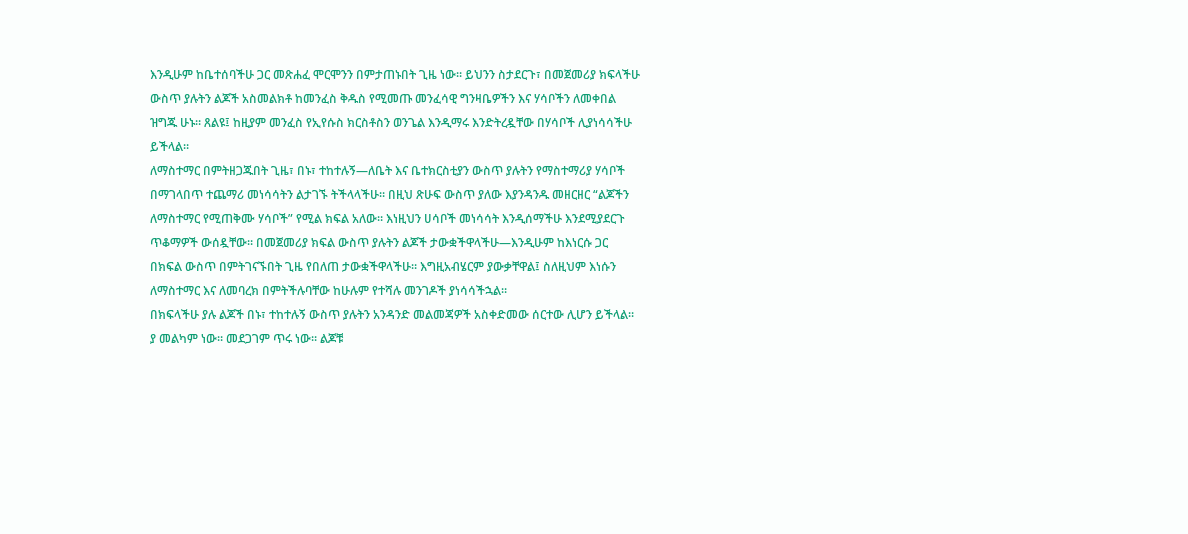እንዲሁም ከቤተሰባችሁ ጋር መጽሐፈ ሞርሞንን በምታጠኑበት ጊዜ ነው። ይህንን ስታደርጉ፣ በመጀመሪያ ክፍላችሁ ውስጥ ያሉትን ልጆች አስመልክቶ ከመንፈስ ቅዱስ የሚመጡ መንፈሳዊ ግንዛቤዎችን እና ሃሳቦችን ለመቀበል ዝግጁ ሁኑ። ጸልዩ፤ ከዚያም መንፈስ የኢየሱስ ክርስቶስን ወንጌል እንዲማሩ እንድትረዷቸው በሃሳቦች ሊያነሳሳችሁ ይችላል።
ለማስተማር በምትዘጋጁበት ጊዜ፣ በኑ፣ ተከተሉኝ—ለቤት እና ቤተክርስቲያን ውስጥ ያሉትን የማስተማሪያ ሃሳቦች በማገላበጥ ተጨማሪ መነሳሳትን ልታገኙ ትችላላችሁ። በዚህ ጽሁፍ ውስጥ ያለው እያንዳንዱ መዘርዘር “ልጆችን ለማስተማር የሚጠቅሙ ሃሳቦች” የሚል ክፍል አለው። እነዚህን ሀሳቦች መነሳሳት እንዲሰማችሁ እንደሚያደርጉ ጥቆማዎች ውሰዷቸው። በመጀመሪያ ክፍል ውስጥ ያሉትን ልጆች ታውቋችዋላችሁ—እንዲሁም ከእነርሱ ጋር በክፍል ውስጥ በምትገናኙበት ጊዜ የበለጠ ታውቋችዋላችሁ። እግዚአብሄርም ያውቃቸዋል፤ ስለዚህም እነሱን ለማስተማር እና ለመባረክ በምትችሉባቸው ከሁሉም የተሻሉ መንገዶች ያነሳሳችኋል።
በክፍላችሁ ያሉ ልጆች በኑ፣ ተከተሉኝ ውስጥ ያሉትን አንዳንድ መልመጃዎች አስቀድመው ሰርተው ሊሆን ይችላል። ያ መልካም ነው። መደጋገም ጥሩ ነው። ልጆቹ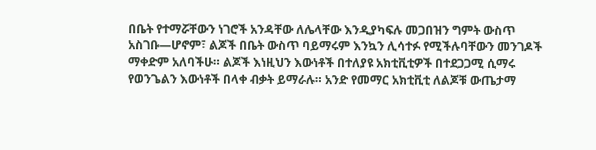በቤት የተማሯቸውን ነገሮች አንዳቸው ለሌላቸው እንዲያካፍሉ መጋበዝን ግምት ውስጥ አስገቡ—ሆኖም፣ ልጆች በቤት ውስጥ ባይማሩም እንኳን ሊሳተፉ የሚችሉባቸውን መንገዶች ማቀድም አለባችሁ። ልጆች እነዚህን እውነቶች በተለያዩ አክቲቪቲዎች በተደጋጋሚ ሲማሩ የወንጌልን እውነቶች በላቀ ብቃት ይማራሉ። አንድ የመማር አክቲቪቲ ለልጆቹ ውጤታማ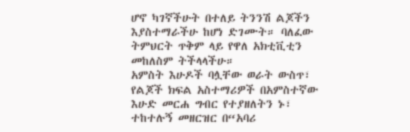ሆኖ ካገኛችሁት በተለይ ትንንሽ ልጆችን እያስተማራችሁ ከሆነ ድገሙት። ባለፈው ትምህርት ጥቅም ላይ የዋለ አክቲቪቲን መከለስም ትችላላችሁ።
አምስት እሁዶች ባሏቸው ወራት ውስጥ፣ የልጆች ክፍል አስተማሪዎች በአምስተኛው እሁድ መርሐ ግብር የተያዘለትን ኑ፣ ተከተሉኝ መዘርዝር በ“አባሪ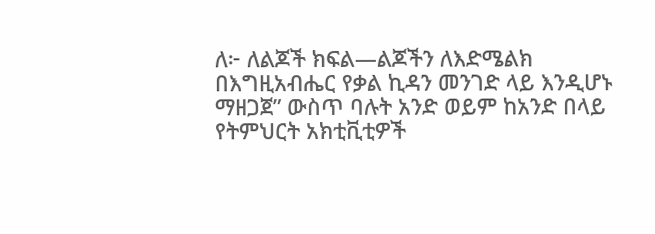ለ፦ ለልጆች ክፍል—ልጆችን ለእድሜልክ በእግዚአብሔር የቃል ኪዳን መንገድ ላይ እንዲሆኑ ማዘጋጀ” ውስጥ ባሉት አንድ ወይም ከአንድ በላይ የትምህርት አክቲቪቲዎች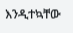እንዲተኳቸው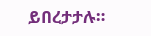ይበረታታሉ።